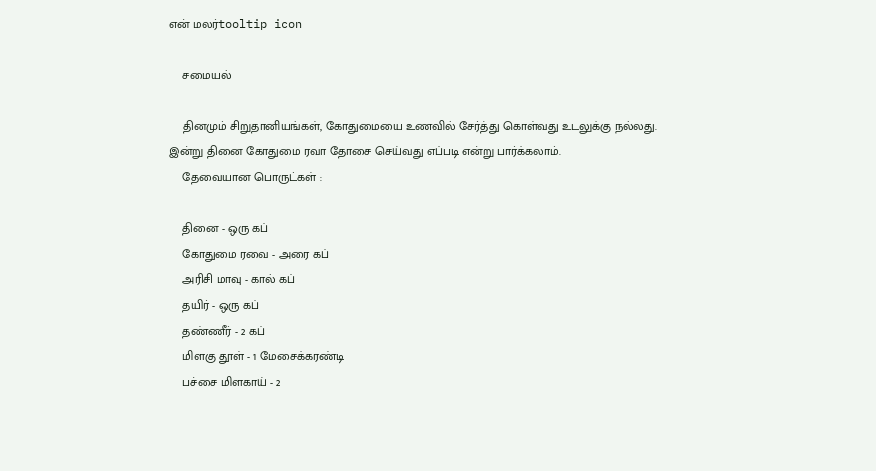என் மலர்tooltip icon

    சமையல்

    தினமும் சிறுதானியங்கள், கோதுமையை உணவில் சேர்த்து கொள்வது உடலுக்கு நல்லது. இன்று தினை கோதுமை ரவா தோசை செய்வது எப்படி என்று பார்க்கலாம்.
    தேவையான பொருட்கள் :

    தினை - ஒரு கப்
    கோதுமை ரவை - அரை கப்
    அரிசி மாவு - கால் கப்
    தயிர் - ஒரு கப்
    தண்ணீர் - 2 கப்
    மிளகு தூள் - 1 மேசைக்கரண்டி
    பச்சை மிளகாய் - 2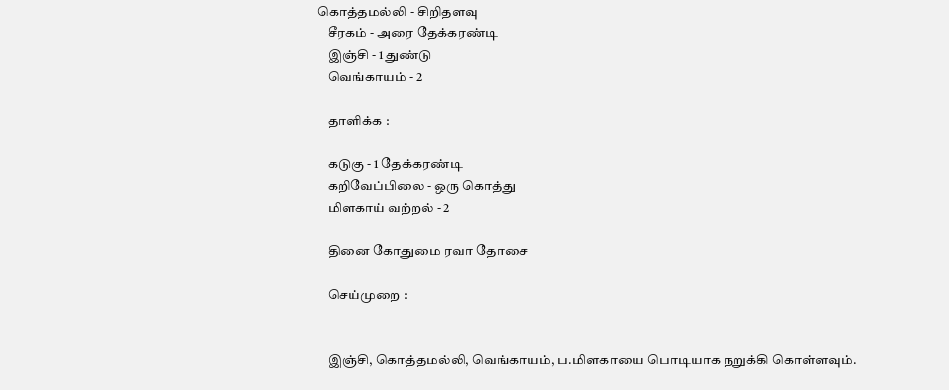கொத்தமல்லி - சிறிதளவு
    சீரகம் - அரை தேக்கரண்டி
    இஞ்சி - 1 துண்டு
    வெங்காயம் - 2

    தாளிக்க :

    கடுகு - 1 தேக்கரண்டி
    கறிவேப்பிலை - ஒரு கொத்து
    மிளகாய் வற்றல் - 2

    தினை கோதுமை ரவா தோசை

    செய்முறை :


    இஞ்சி, கொத்தமல்லி, வெங்காயம், ப.மிளகாயை பொடியாக நறுக்கி கொள்ளவும்.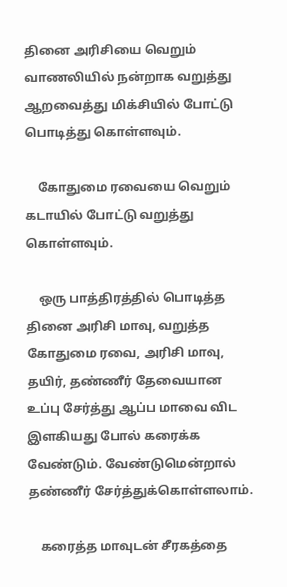தினை அரிசியை வெறும் வாணலியில் நன்றாக வறுத்து ஆறவைத்து மிக்சியில் போட்டு பொடித்து கொள்ளவும்.

    கோதுமை ரவையை வெறும் கடாயில் போட்டு வறுத்து கொள்ளவும்.

    ஒரு பாத்திரத்தில் பொடித்த தினை அரிசி மாவு, வறுத்த கோதுமை ரவை, அரிசி மாவு, தயிர், தண்ணீர் தேவையான உப்பு சேர்த்து ஆப்ப மாவை விட இளகியது போல் கரைக்க வேண்டும். வேண்டுமென்றால் தண்ணீர் சேர்த்துக்கொள்ளலாம்.

    கரைத்த மாவுடன் சீரகத்தை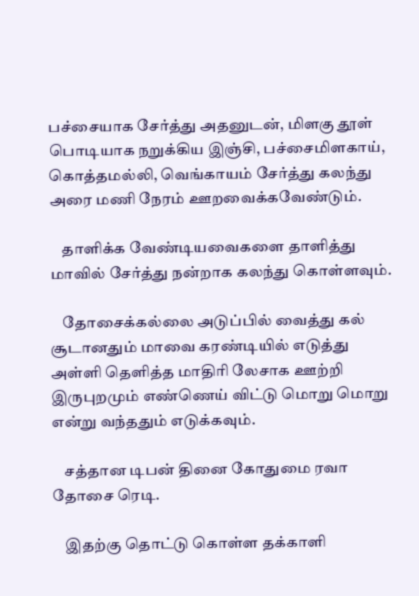பச்சையாக சேர்த்து அதனுடன், மிளகு தூள் பொடியாக நறுக்கிய இஞ்சி, பச்சைமிளகாய், கொத்தமல்லி, வெங்காயம் சேர்த்து கலந்து அரை மணி நேரம் ஊறவைக்கவேண்டும்.

    தாளிக்க வேண்டியவைகளை தாளித்து மாவில் சேர்த்து நன்றாக கலந்து கொள்ளவும்.

    தோசைக்கல்லை அடுப்பில் வைத்து கல் சூடானதும் மாவை கரண்டியில் எடுத்து அள்ளி தெளித்த மாதிரி லேசாக ஊற்றி இருபுறமும் எண்ணெய் விட்டு மொறு மொறு என்று வந்ததும் எடுக்கவும்.

    சத்தான டிபன் தினை கோதுமை ரவா தோசை ரெடி.

    இதற்கு தொட்டு கொள்ள தக்காளி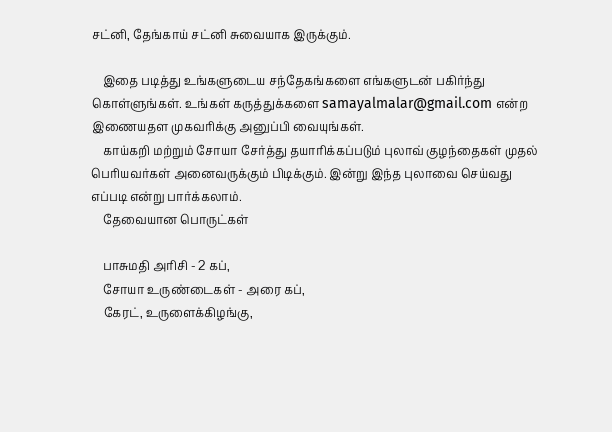சட்னி, தேங்காய் சட்னி சுவையாக இருக்கும்.

    இதை படித்து உங்களுடைய சந்தேகங்களை எங்களுடன் பகிர்ந்து கொள்ளுங்கள். உங்கள் கருத்துக்களை samayalmalar@gmail.com என்ற இணையதள முகவரிக்கு அனுப்பி வையுங்கள்.
    காய்கறி மற்றும் சோயா சேர்த்து தயாரிக்கப்படும் புலாவ் குழந்தைகள் முதல் பெரியவர்கள் அனைவருக்கும் பிடிக்கும். இன்று இந்த புலாவை செய்வது எப்படி என்று பார்க்கலாம்.
    தேவையான பொருட்கள்

    பாசுமதி அரிசி - 2 கப்,
    சோயா உருண்டைகள் - அரை கப்,
    கேரட், உருளைக்கிழங்கு,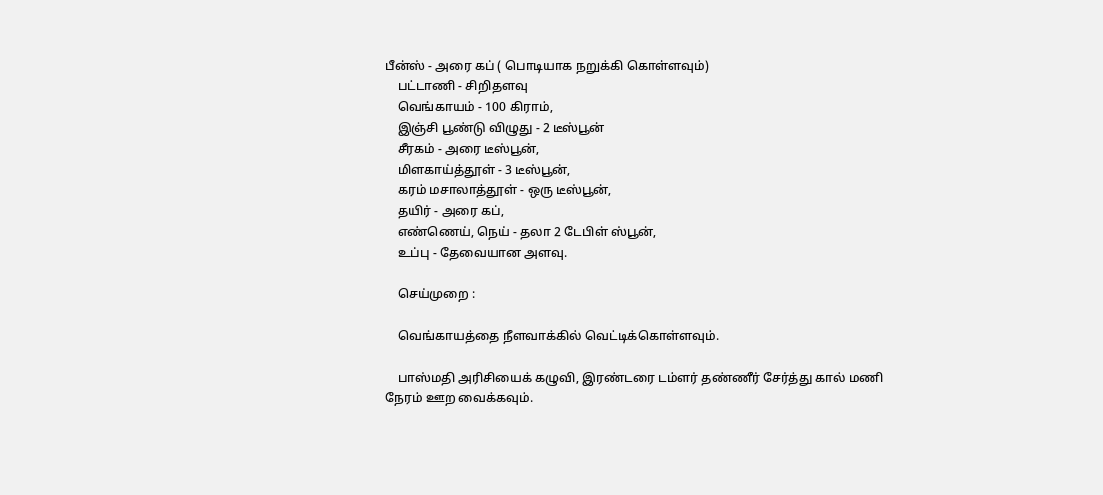பீன்ஸ் - அரை கப் ( பொடியாக நறுக்கி கொள்ளவும்)
    பட்டாணி - சிறிதளவு
    வெங்காயம் - 100 கிராம்,
    இஞ்சி பூண்டு விழுது - 2 டீஸ்பூன்
    சீரகம் - அரை டீஸ்பூன்,
    மிளகாய்த்தூள் - 3 டீஸ்பூன்,
    கரம் மசாலாத்தூள் - ஒரு டீஸ்பூன்,
    தயிர் - அரை கப்,
    எண்ணெய், நெய் - தலா 2 டேபிள் ஸ்பூன்,
    உப்பு - தேவையான அளவு.

    செய்முறை :

    வெங்காயத்தை நீளவாக்கில் வெட்டிக்கொள்ளவும்.

    பாஸ்மதி அரிசியைக் கழுவி, இரண்டரை டம்ளர் தண்ணீர் சேர்த்து கால் மணி நேரம் ஊற வைக்கவும்.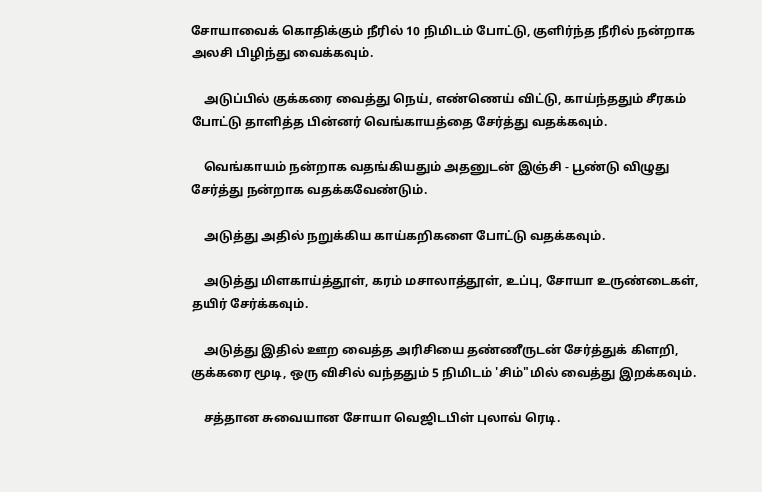சோயாவைக் கொதிக்கும் நீரில் 10 நிமிடம் போட்டு, குளிர்ந்த நீரில் நன்றாக அலசி பிழிந்து வைக்கவும்.

    அடுப்பில் குக்கரை வைத்து நெய், எண்ணெய் விட்டு, காய்ந்ததும் சீரகம் போட்டு தாளித்த பின்னர் வெங்காயத்தை சேர்த்து வதக்கவும்.

    வெங்காயம் நன்றாக வதங்கியதும் அதனுடன் இஞ்சி - பூண்டு விழுது சேர்த்து நன்றாக வதக்கவேண்டும்.

    அடுத்து அதில் நறுக்கிய காய்கறிகளை போட்டு வதக்கவும்.

    அடுத்து மிளகாய்த்தூள், கரம் மசாலாத்தூள், உப்பு, சோயா உருண்டைகள், தயிர் சேர்க்கவும்.

    அடுத்து இதில் ஊற வைத்த அரிசியை தண்ணீருடன் சேர்த்துக் கிளறி, குக்கரை மூடி, ஒரு விசில் வந்ததும் 5 நிமிடம் 'சிம்"மில் வைத்து இறக்கவும்.

    சத்தான சுவையான சோயா வெஜிடபிள் புலாவ் ரெடி.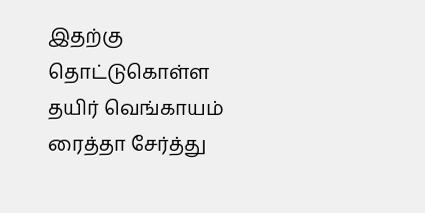இதற்கு தொட்டுகொள்ள தயிர் வெங்காயம் ரைத்தா சேர்த்து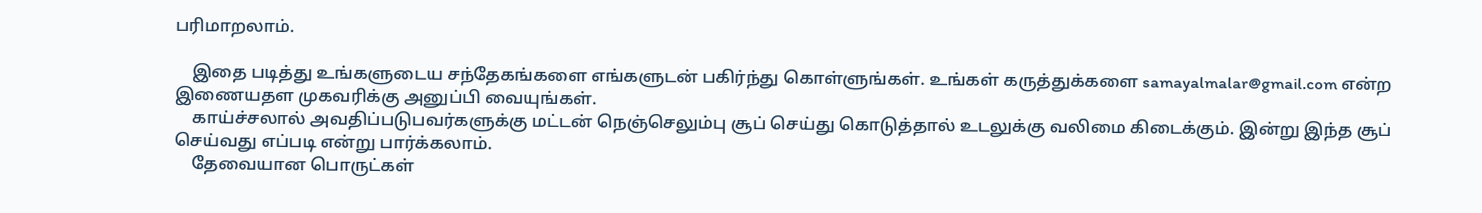பரிமாறலாம்.

    இதை படித்து உங்களுடைய சந்தேகங்களை எங்களுடன் பகிர்ந்து கொள்ளுங்கள். உங்கள் கருத்துக்களை samayalmalar@gmail.com என்ற இணையதள முகவரிக்கு அனுப்பி வையுங்கள்.
    காய்ச்சலால் அவதிப்படுபவர்களுக்கு மட்டன் நெஞ்செலும்பு சூப் செய்து கொடுத்தால் உடலுக்கு வலிமை கிடைக்கும். இன்று இந்த சூப் செய்வது எப்படி என்று பார்க்கலாம்.
    தேவையான பொருட்கள்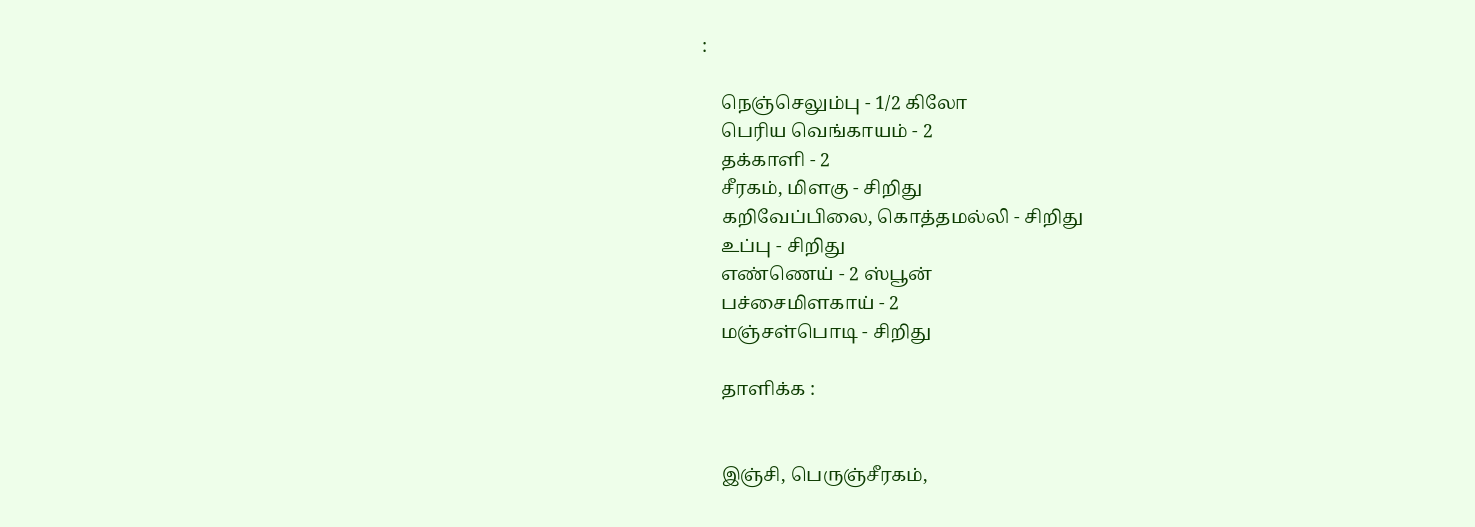:

    நெஞ்செலும்பு - 1/2 கிலோ
    பெரிய வெங்காயம் - 2
    தக்காளி - 2
    சீரகம், மிளகு - சிறிது
    கறிவேப்பிலை, கொத்தமல்லி - சிறிது
    உப்பு - சிறிது
    எண்ணெய் - 2 ஸ்பூன்
    பச்சைமிளகாய் - 2
    மஞ்சள்பொடி - சிறிது

    தாளிக்க :


    இஞ்சி, பெருஞ்சீரகம்,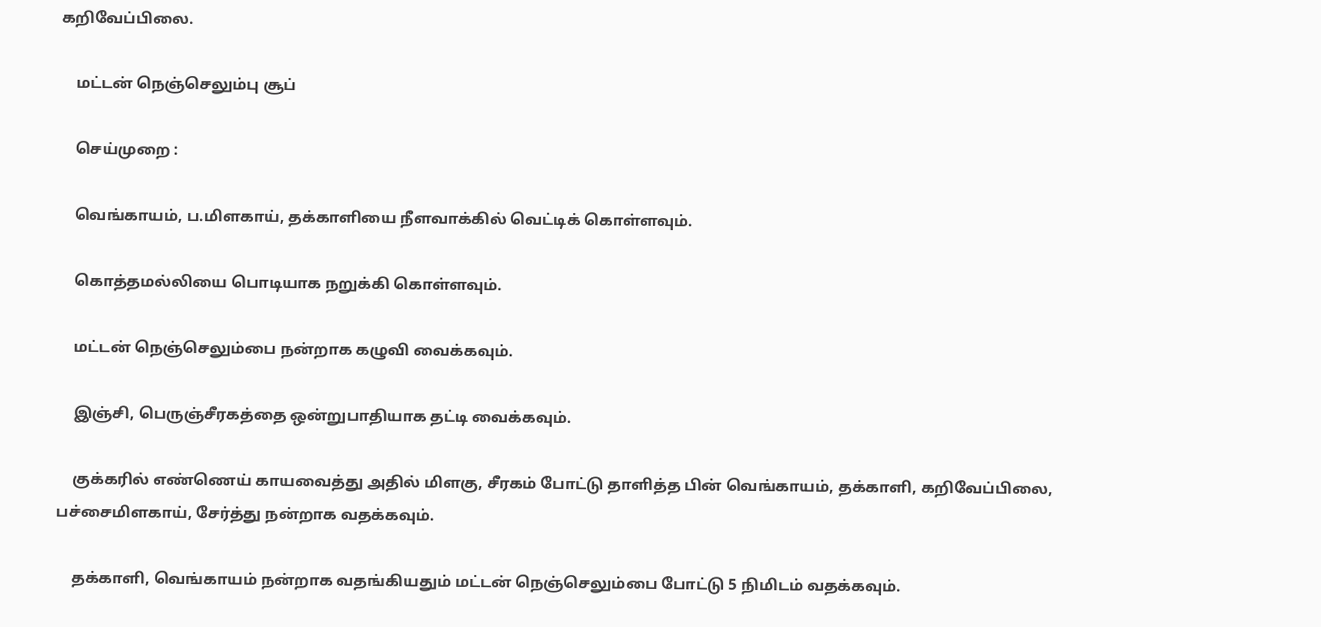கறிவேப்பிலை.

    மட்டன் நெஞ்செலும்பு சூப்

    செய்முறை :

    வெங்காயம், ப.மிளகாய், தக்காளியை நீளவாக்கில் வெட்டிக் கொள்ளவும்.

    கொத்தமல்லியை பொடியாக நறுக்கி கொள்ளவும்.

    மட்டன் நெஞ்செலும்பை நன்றாக கழுவி வைக்கவும்.

    இஞ்சி, பெருஞ்சீரகத்தை ஒன்றுபாதியாக தட்டி வைக்கவும்.

    குக்கரில் எண்ணெய் காயவைத்து அதில் மிளகு, சீரகம் போட்டு தாளித்த பின் வெங்காயம், தக்காளி, கறிவேப்பிலை, பச்சைமிளகாய், சேர்த்து நன்றாக வதக்கவும்.

    தக்காளி, வெங்காயம் நன்றாக வதங்கியதும் மட்டன் நெஞ்செலும்பை போட்டு 5 நிமிடம் வதக்கவும்.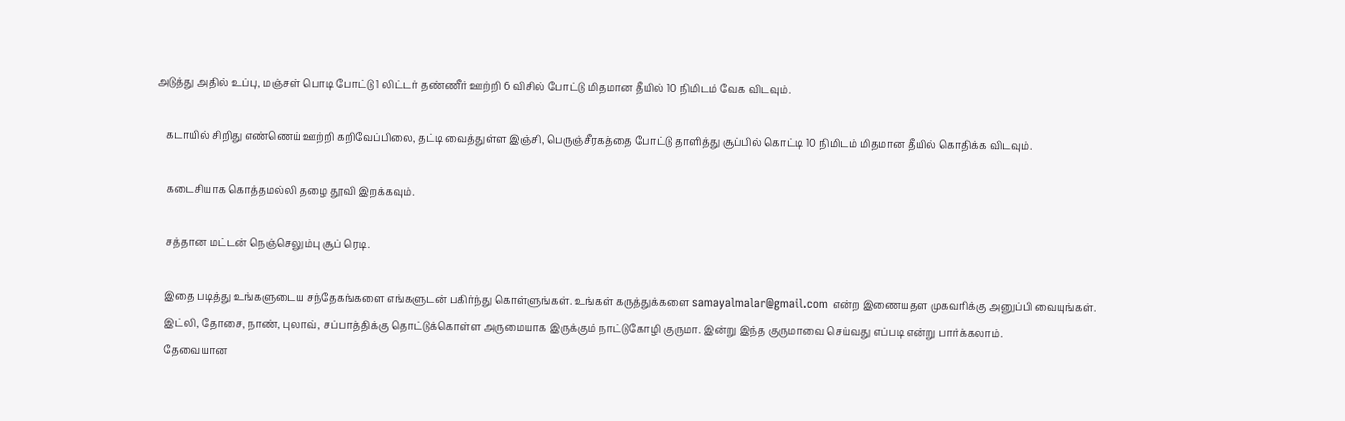அடுத்து அதில் உப்பு, மஞ்சள் பொடி போட்டு 1 லிட்டர் தண்ணீர் ஊற்றி 6 விசில் போட்டு மிதமான தீயில் 10 நிமிடம் வேக விடவும்.

    கடாயில் சிறிது எண்ணெய் ஊற்றி கறிவேப்பிலை, தட்டி வைத்துள்ள இஞ்சி, பெருஞ்சீரகத்தை போட்டு தாளித்து சூப்பில் கொட்டி 10 நிமிடம் மிதமான தீயில் கொதிக்க விடவும்.

    கடைசியாக கொத்தமல்லி தழை தூவி இறக்கவும்.

    சத்தான மட்டன் நெஞ்செலும்பு சூப் ரெடி.

    இதை படித்து உங்களுடைய சந்தேகங்களை எங்களுடன் பகிர்ந்து கொள்ளுங்கள். உங்கள் கருத்துக்களை samayalmalar@gmail.com என்ற இணையதள முகவரிக்கு அனுப்பி வையுங்கள்.
    இட்லி, தோசை, நாண், புலாவ், சப்பாத்திக்கு தொட்டுக்கொள்ள அருமையாக இருக்கும் நாட்டுகோழி குருமா. இன்று இந்த குருமாவை செய்வது எப்படி என்று பார்க்கலாம்.
    தேவையான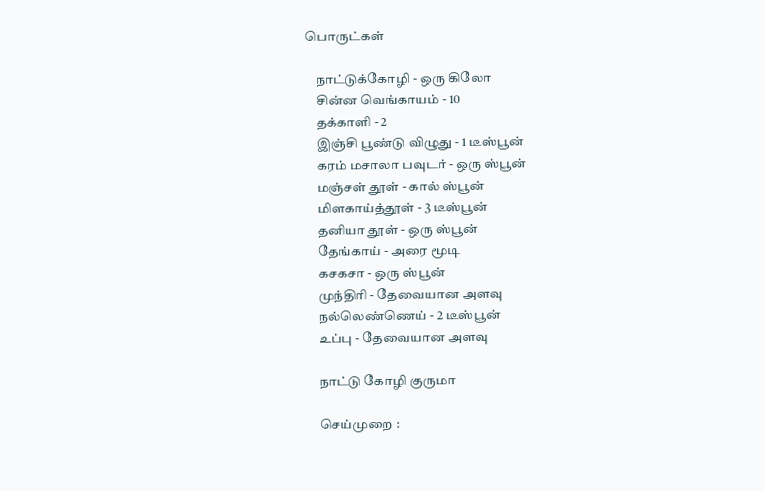பொருட்கள்

    நாட்டுக்கோழி - ஒரு கிலோ
    சின்ன வெங்காயம் - 10
    தக்காளி - 2
    இஞ்சி பூண்டு விழுது - 1 டீஸ்பூன்
    கரம் மசாலா பவுடர் - ஒரு ஸ்பூன்
    மஞ்சள் தூள் - கால் ஸ்பூன்
    மிளகாய்த்தூள் - 3 டீஸ்பூன்
    தனியா தூள் - ஒரு ஸ்பூன்
    தேங்காய் - அரை மூடி
    கசகசா - ஒரு ஸ்பூன்
    முந்திரி - தேவையான அளவு
    நல்லெண்ணெய் - 2 டீஸ்பூன்
    உப்பு - தேவையான அளவு

    நாட்டு கோழி குருமா

    செய்முறை :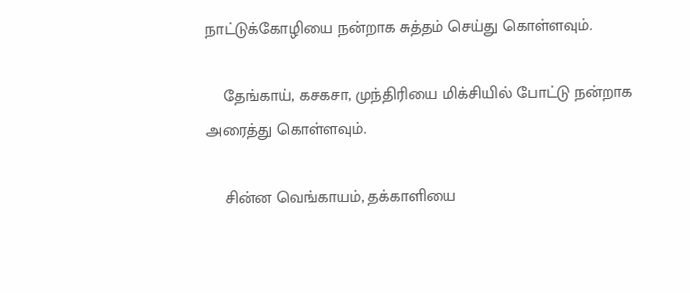நாட்டுக்கோழியை நன்றாக சுத்தம் செய்து கொள்ளவும்.

    தேங்காய், கசகசா, முந்திரியை மிக்சியில் போட்டு நன்றாக அரைத்து கொள்ளவும்.

    சின்ன வெங்காயம், தக்காளியை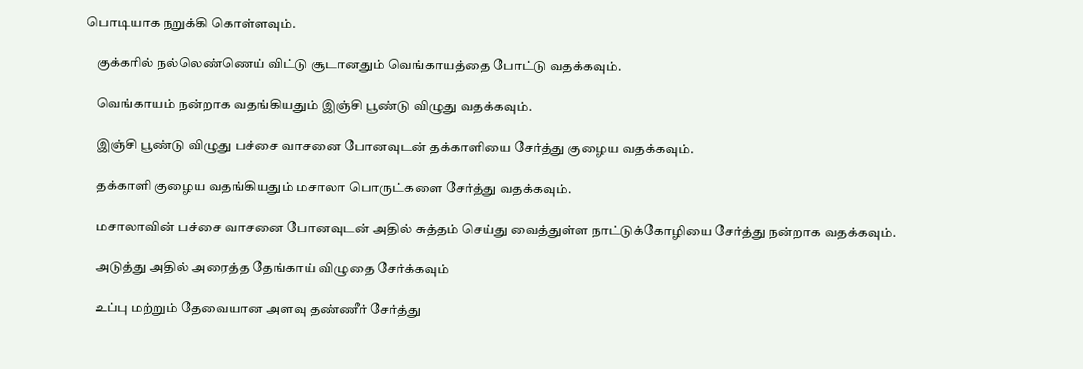பொடியாக நறுக்கி கொள்ளவும்.

    குக்கரில் நல்லெண்ணெய் விட்டு சூடானதும் வெங்காயத்தை போட்டு வதக்கவும்.

    வெங்காயம் நன்றாக வதங்கியதும் இஞ்சி பூண்டு விழுது வதக்கவும்.

    இஞ்சி பூண்டு விழுது பச்சை வாசனை போனவுடன் தக்காளியை சேர்த்து குழைய வதக்கவும்.

    தக்காளி குழைய வதங்கியதும் மசாலா பொருட்களை சேர்த்து வதக்கவும்.

    மசாலாவின் பச்சை வாசனை போனவுடன் அதில் சுத்தம் செய்து வைத்துள்ள நாட்டுக்கோழியை சேர்த்து நன்றாக வதக்கவும்.

    அடுத்து அதில் அரைத்த தேங்காய் விழுதை சேர்க்கவும்

    உப்பு மற்றும் தேவையான அளவு தண்ணீர் சேர்த்து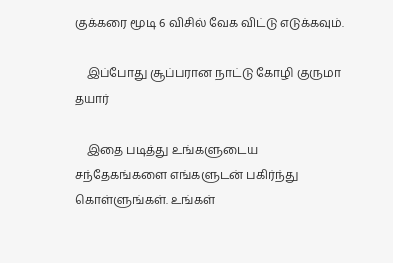குக்கரை மூடி 6 விசில் வேக விட்டு எடுக்கவும்.

    இப்போது சூப்பரான நாட்டு கோழி குருமா தயார்

    இதை படித்து உங்களுடைய சந்தேகங்களை எங்களுடன் பகிர்ந்து கொள்ளுங்கள். உங்கள்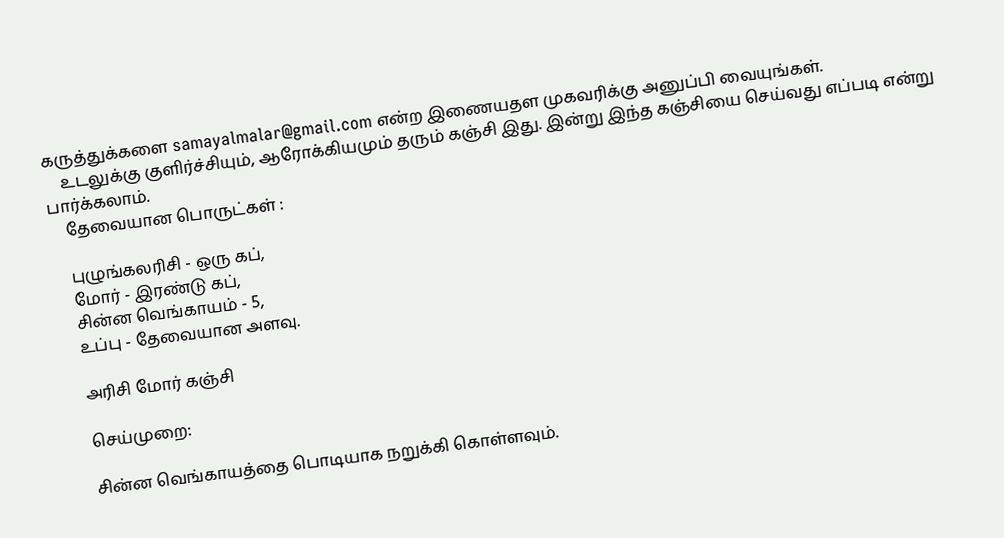கருத்துக்களை samayalmalar@gmail.com என்ற இணையதள முகவரிக்கு அனுப்பி வையுங்கள்.
    உடலுக்கு குளிர்ச்சியும், ஆரோக்கியமும் தரும் கஞ்சி இது. இன்று இந்த கஞ்சியை செய்வது எப்படி என்று பார்க்கலாம்.
    தேவையான பொருட்கள் :

    புழுங்கலரிசி - ஒரு கப்,
    மோர் - இரண்டு கப்,
    சின்ன வெங்காயம் - 5,
    உப்பு - தேவையான அளவு.

    அரிசி மோர் கஞ்சி

    செய்முறை:

    சின்ன வெங்காயத்தை பொடியாக நறுக்கி கொள்ளவும்.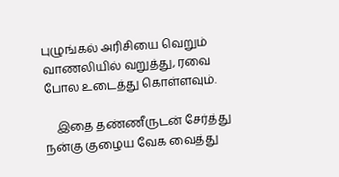புழுங்கல் அரிசியை வெறும் வாணலியில் வறுத்து, ரவை போல உடைத்து கொள்ளவும்.

    இதை தண்ணீருடன் சேர்த்து நன்கு குழைய வேக வைத்து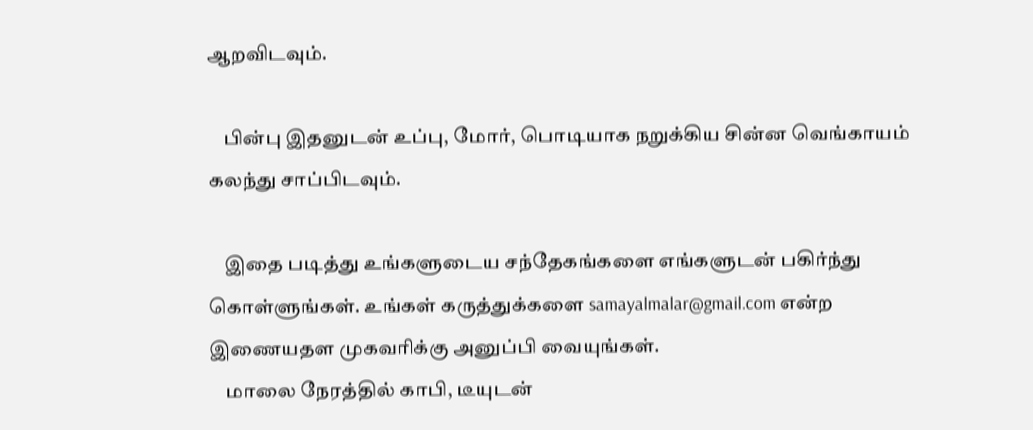ஆறவிடவும்.

    பின்பு இதனுடன் உப்பு, மோர், பொடியாக நறுக்கிய சின்ன வெங்காயம் கலந்து சாப்பிடவும்.

    இதை படித்து உங்களுடைய சந்தேகங்களை எங்களுடன் பகிர்ந்து கொள்ளுங்கள். உங்கள் கருத்துக்களை samayalmalar@gmail.com என்ற இணையதள முகவரிக்கு அனுப்பி வையுங்கள்.
    மாலை நேரத்தில் காபி, டீயுடன்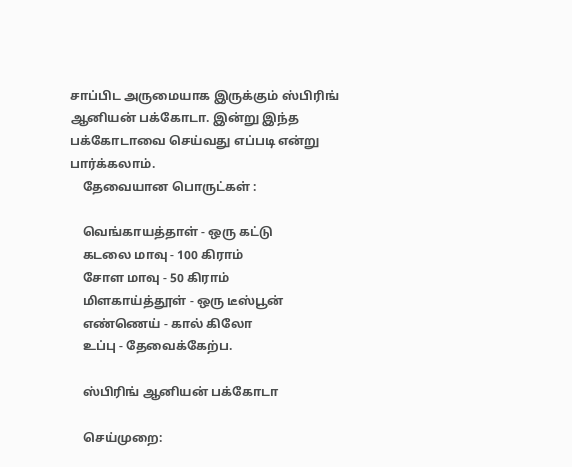சாப்பிட அருமையாக இருக்கும் ஸ்பிரிங் ஆனியன் பக்கோடா. இன்று இந்த பக்கோடாவை செய்வது எப்படி என்று பார்க்கலாம்.
    தேவையான பொருட்கள் :

    வெங்காயத்தாள் - ஒரு கட்டு
    கடலை மாவு - 100 கிராம்
    சோள மாவு - 50 கிராம்
    மிளகாய்த்தூள் - ஒரு டீஸ்பூன்
    எண்ணெய் - கால் கிலோ
    உப்பு - தேவைக்கேற்ப.

    ஸ்பிரிங் ஆனியன் பக்கோடா

    செய்முறை: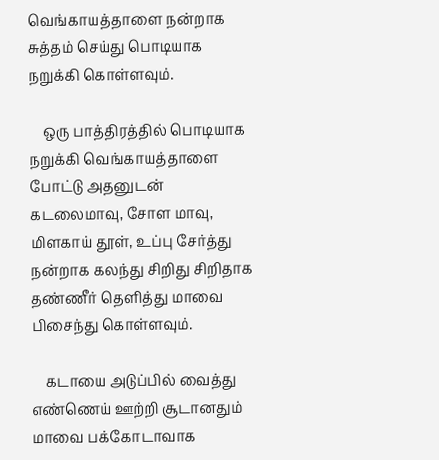வெங்காயத்தாளை நன்றாக சுத்தம் செய்து பொடியாக நறுக்கி கொள்ளவும்.

    ஒரு பாத்திரத்தில் பொடியாக நறுக்கி வெங்காயத்தாளை போட்டு அதனுடன் கடலைமாவு, சோள மாவு, மிளகாய் தூள், உப்பு சேர்த்து நன்றாக கலந்து சிறிது சிறிதாக தண்ணீர் தெளித்து மாவை பிசைந்து கொள்ளவும்.

    கடாயை அடுப்பில் வைத்து எண்ணெய் ஊற்றி சூடானதும் மாவை பக்கோடாவாக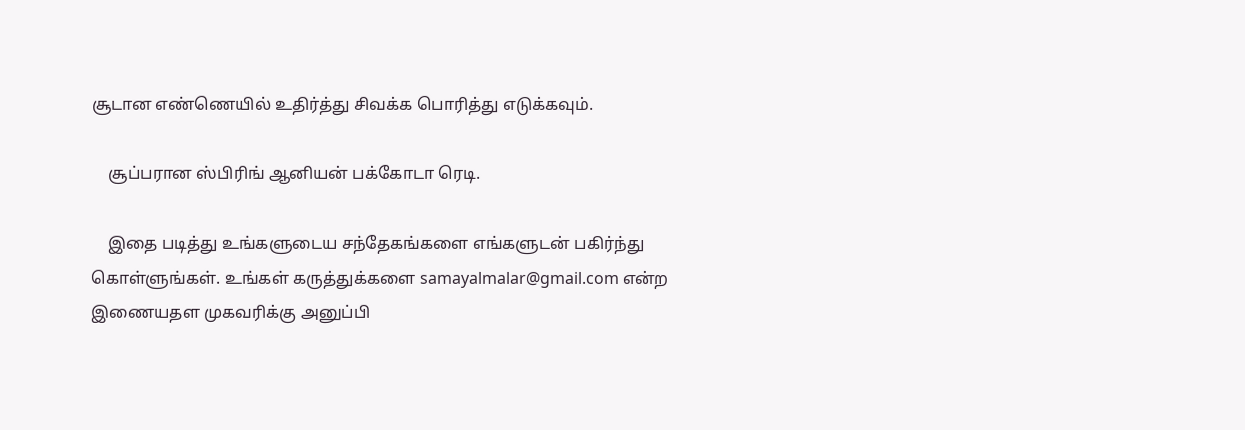சூடான எண்ணெயில் உதிர்த்து சிவக்க பொரித்து எடுக்கவும்.

    சூப்பரான ஸ்பிரிங் ஆனியன் பக்கோடா ரெடி.

    இதை படித்து உங்களுடைய சந்தேகங்களை எங்களுடன் பகிர்ந்து கொள்ளுங்கள். உங்கள் கருத்துக்களை samayalmalar@gmail.com என்ற இணையதள முகவரிக்கு அனுப்பி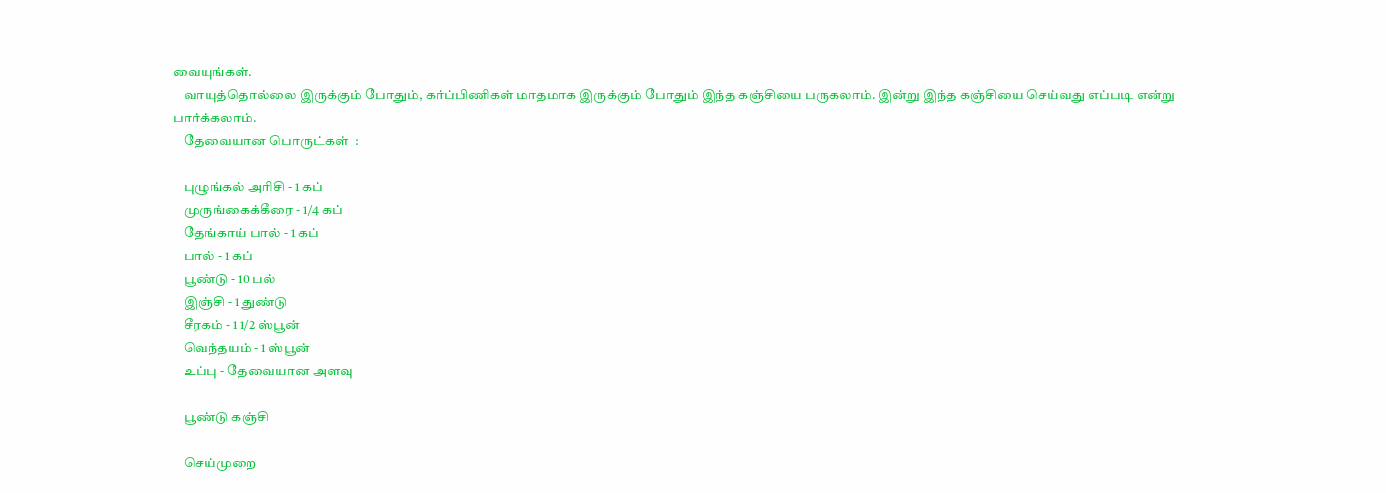வையுங்கள்.
    வாயுத்தொல்லை இருக்கும் போதும், கர்ப்பிணிகள் மாதமாக இருக்கும் போதும் இந்த கஞ்சியை பருகலாம். இன்று இந்த கஞ்சியை செய்வது எப்படி என்று பார்க்கலாம்.
    தேவையான பொருட்கள்  :

    புழுங்கல் அரிசி - 1 கப்
    முருங்கைக்கீரை - 1/4 கப்
    தேங்காய் பால் - 1 கப்
    பால் - 1 கப்
    பூண்டு - 10 பல்
    இஞ்சி - 1 துண்டு
    சீரகம் - 1 1/2 ஸ்பூன்
    வெந்தயம் - 1 ஸ்பூன்
    உப்பு - தேவையான அளவு

    பூண்டு கஞ்சி

    செய்முறை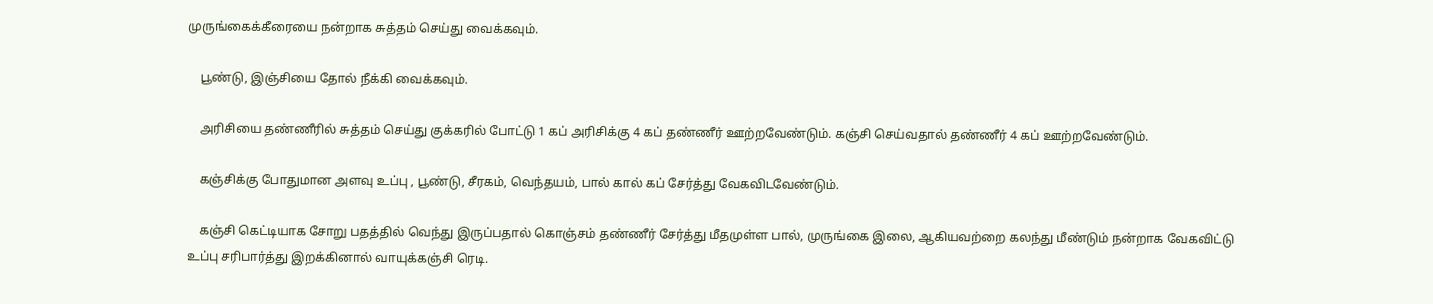முருங்கைக்கீரையை நன்றாக சுத்தம் செய்து வைக்கவும்.

    பூண்டு, இஞ்சியை தோல் நீக்கி வைக்கவும்.

    அரிசியை தண்ணீரில் சுத்தம் செய்து குக்கரில் போட்டு 1 கப் அரிசிக்கு 4 கப் தண்ணீர் ஊற்றவேண்டும். கஞ்சி செய்வதால் தண்ணீர் 4 கப் ஊற்றவேண்டும்.

    கஞ்சிக்கு போதுமான அளவு உப்பு , பூண்டு, சீரகம், வெந்தயம், பால் கால் கப் சேர்த்து வேகவிடவேண்டும்.

    கஞ்சி கெட்டியாக சோறு பதத்தில் வெந்து இருப்பதால் கொஞ்சம் தண்ணீர் சேர்த்து மீதமுள்ள பால், முருங்கை இலை, ஆகியவற்றை கலந்து மீண்டும் நன்றாக வேகவிட்டு உப்பு சரிபார்த்து இறக்கினால் வாயுக்கஞ்சி ரெடி.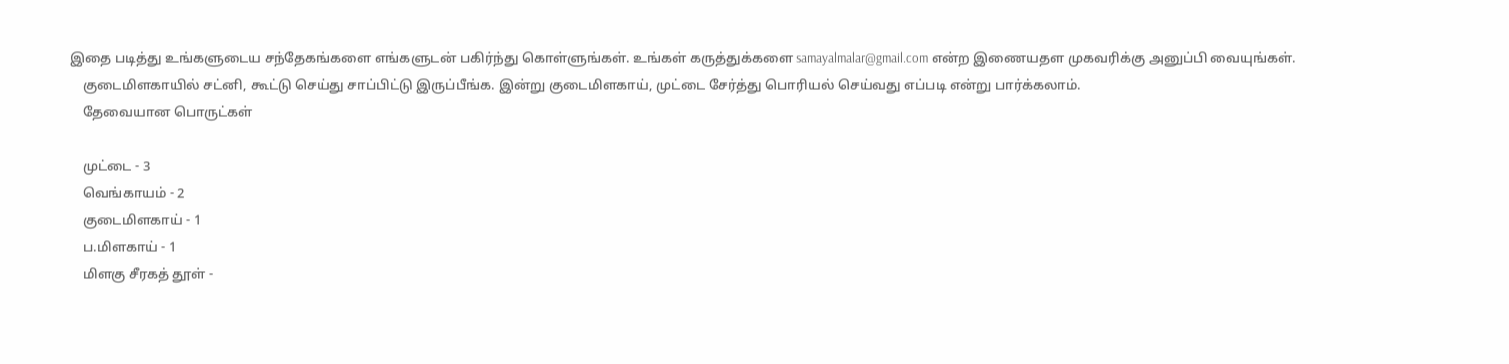இதை படித்து உங்களுடைய சந்தேகங்களை எங்களுடன் பகிர்ந்து கொள்ளுங்கள். உங்கள் கருத்துக்களை samayalmalar@gmail.com என்ற இணையதள முகவரிக்கு அனுப்பி வையுங்கள்.
    குடைமிளகாயில் சட்னி, கூட்டு செய்து சாப்பிட்டு இருப்பீங்க. இன்று குடைமிளகாய், முட்டை சேர்த்து பொரியல் செய்வது எப்படி என்று பார்க்கலாம்.
    தேவையான பொருட்கள்

    முட்டை - 3
    வெங்காயம் - 2
    குடைமிளகாய் - 1
    ப.மிளகாய் - 1
    மிளகு சீரகத் தூள் -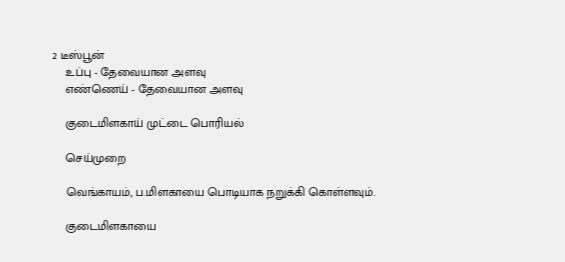2 டீஸ்பூன்
    உப்பு - தேவையான அளவு
    எண்ணெய் - தேவையான அளவு

    குடைமிளகாய் முட்டை பொரியல்

    செய்முறை

    வெங்காயம், ப.மிளகாயை பொடியாக நறுக்கி கொள்ளவும்.

    குடைமிளகாயை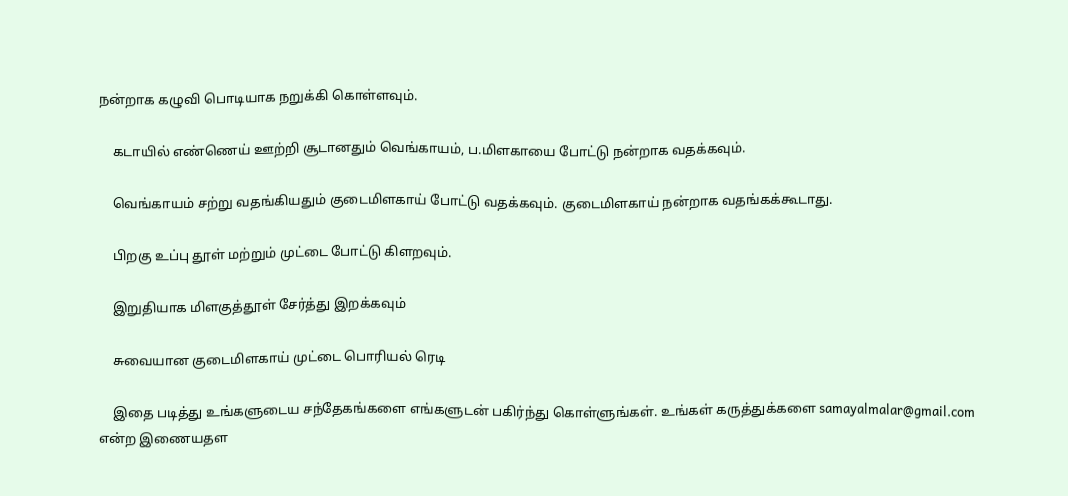நன்றாக கழுவி பொடியாக நறுக்கி கொள்ளவும்.

    கடாயில் எண்ணெய் ஊற்றி சூடானதும் வெங்காயம், ப.மிளகாயை போட்டு நன்றாக வதக்கவும்.

    வெங்காயம் சற்று வதங்கியதும் குடைமிளகாய் போட்டு வதக்கவும். குடைமிளகாய் நன்றாக வதங்கக்கூடாது.

    பிறகு உப்பு தூள் மற்றும் முட்டை போட்டு கிளறவும்.

    இறுதியாக மிளகுத்தூள் சேர்த்து இறக்கவும்

    சுவையான குடைமிளகாய் முட்டை பொரியல் ரெடி

    இதை படித்து உங்களுடைய சந்தேகங்களை எங்களுடன் பகிர்ந்து கொள்ளுங்கள். உங்கள் கருத்துக்களை samayalmalar@gmail.com என்ற இணையதள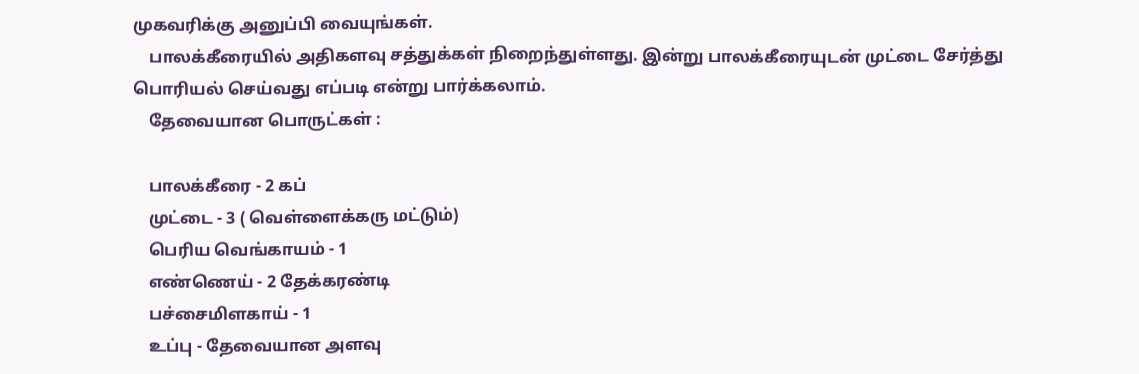முகவரிக்கு அனுப்பி வையுங்கள்.
    பாலக்கீரையில் அதிகளவு சத்துக்கள் நிறைந்துள்ளது. இன்று பாலக்கீரையுடன் முட்டை சேர்த்து பொரியல் செய்வது எப்படி என்று பார்க்கலாம்.
    தேவையான பொருட்கள் :

    பாலக்கீரை - 2 கப்
    முட்டை - 3 ( வெள்ளைக்கரு மட்டும்)
    பெரிய வெங்காயம் - 1
    எண்ணெய் - 2 தேக்கரண்டி
    பச்சைமிளகாய் - 1
    உப்பு - தேவையான அளவு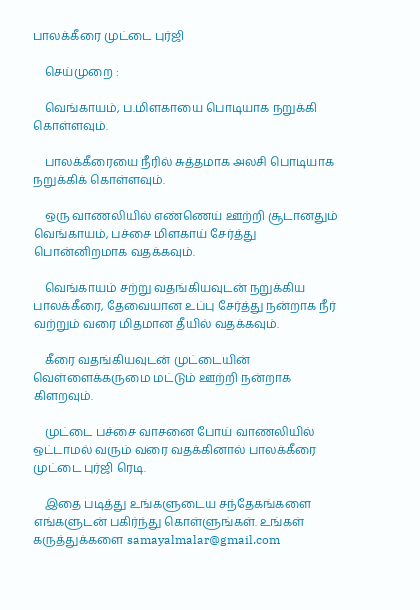பாலக்கீரை முட்டை புர்ஜி

    செய்முறை :

    வெங்காயம், ப.மிளகாயை பொடியாக நறுக்கி கொள்ளவும்.

    பாலக்கீரையை நீரில் சுத்தமாக அலசி பொடியாக நறுக்கிக் கொள்ளவும்.

    ஒரு வாணலியில் எண்ணெய் ஊற்றி சூடானதும் வெங்காயம், பச்சை மிளகாய் சேர்த்து பொன்னிறமாக வதக்கவும்.

    வெங்காயம் சற்று வதங்கியவுடன் நறுக்கிய பாலக்கீரை, தேவையான உப்பு சேர்த்து நன்றாக நீர் வற்றும் வரை மிதமான தீயில் வதக்கவும்.

    கீரை வதங்கியவுடன் முட்டையின் வெள்ளைக்கருமை மட்டும் ஊற்றி நன்றாக கிளறவும்.

    முட்டை பச்சை வாசனை போய் வாணலியில் ஒட்டாமல் வரும் வரை வதக்கினால் பாலக்கீரை முட்டை புர்ஜி ரெடி.

    இதை படித்து உங்களுடைய சந்தேகங்களை எங்களுடன் பகிர்ந்து கொள்ளுங்கள். உங்கள் கருத்துக்களை samayalmalar@gmail.com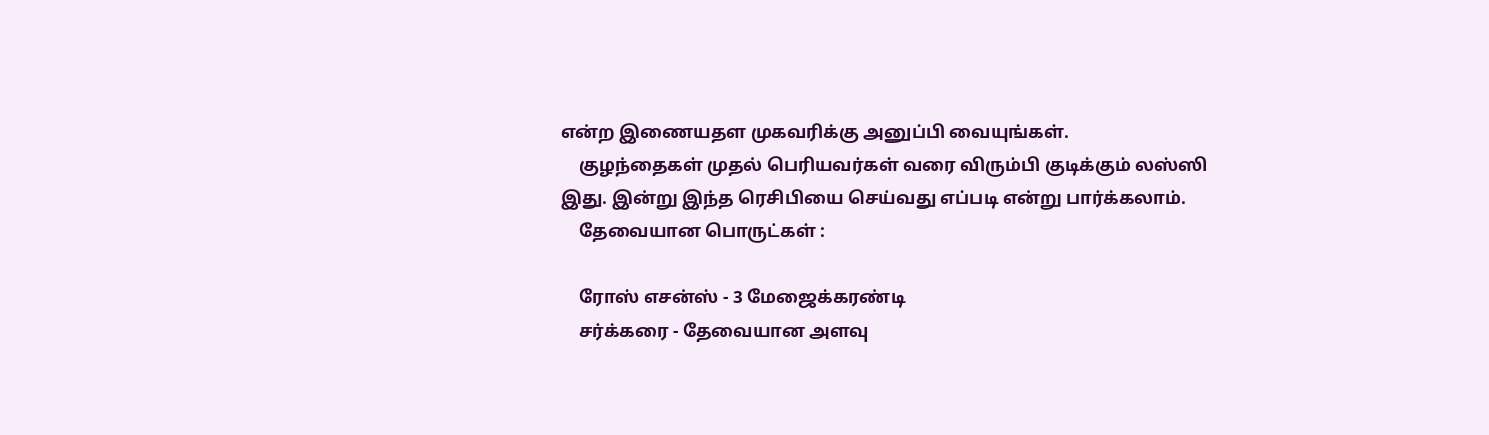என்ற இணையதள முகவரிக்கு அனுப்பி வையுங்கள்.
    குழந்தைகள் முதல் பெரியவர்கள் வரை விரும்பி குடிக்கும் லஸ்ஸி இது. இன்று இந்த ரெசிபியை செய்வது எப்படி என்று பார்க்கலாம்.
    தேவையான பொருட்கள் :

    ரோஸ் எசன்ஸ் - 3 மேஜைக்கரண்டி
    சர்க்கரை - தேவையான அளவு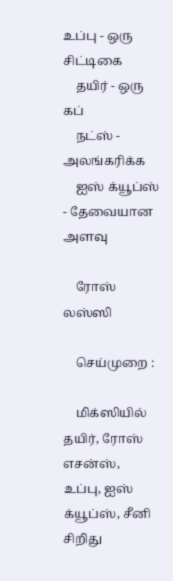உப்பு - ஒரு சிட்டிகை
    தயிர் - ஒரு கப்
    நட்ஸ் - அலங்கரிக்க
    ஐஸ் க்யூப்ஸ் - தேவையான அளவு

    ரோஸ் லஸ்ஸி

    செய்முறை :

    மிக்ஸியில் தயிர், ரோஸ் எசன்ஸ், உப்பு, ஐஸ் க்யூப்ஸ், சீனி சிறிது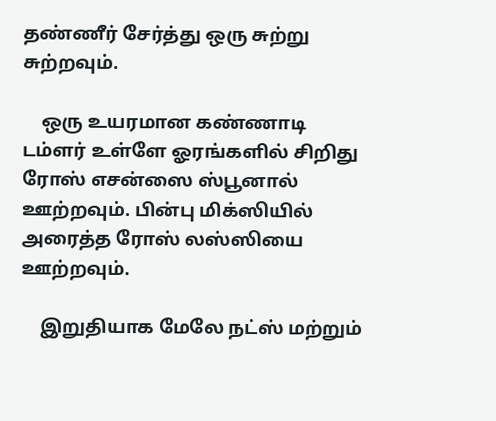தண்ணீர் சேர்த்து ஒரு சுற்று சுற்றவும்.

    ஒரு உயரமான கண்ணாடி டம்ளர் உள்ளே ஓரங்களில் சிறிது ரோஸ் எசன்ஸை ஸ்பூனால் ஊற்றவும். பின்பு மிக்ஸியில் அரைத்த ரோஸ் லஸ்ஸியை ஊற்றவும்.

    இறுதியாக மேலே நட்ஸ் மற்றும்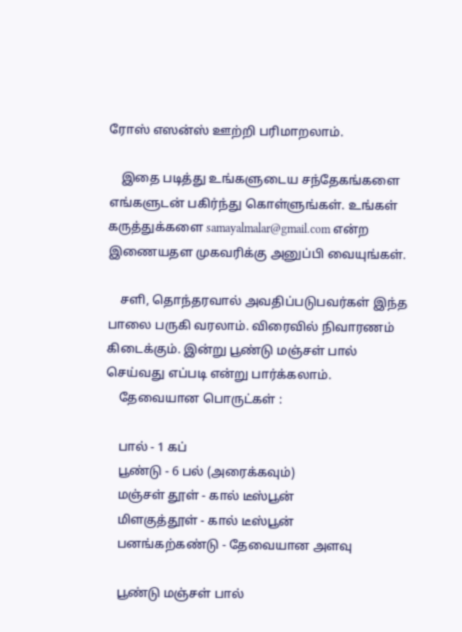ரோஸ் எஸன்ஸ் ஊற்றி பரிமாறலாம்.

    இதை படித்து உங்களுடைய சந்தேகங்களை எங்களுடன் பகிர்ந்து கொள்ளுங்கள். உங்கள் கருத்துக்களை samayalmalar@gmail.com என்ற இணையதள முகவரிக்கு அனுப்பி வையுங்கள்.

    சளி, தொந்தரவால் அவதிப்படுபவர்கள் இந்த பாலை பருகி வரலாம். விரைவில் நிவாரணம் கிடைக்கும். இன்று பூண்டு மஞ்சள் பால் செய்வது எப்படி என்று பார்க்கலாம்.
    தேவையான பொருட்கள் :

    பால் - 1 கப்
    பூண்டு - 6 பல் (அரைக்கவும்)
    மஞ்சள் தூள் - கால் டீஸ்பூன்
    மிளகுத்தூள் - கால் டீஸ்பூன்
    பனங்கற்கண்டு - தேவையான அளவு

    பூண்டு மஞ்சள் பால்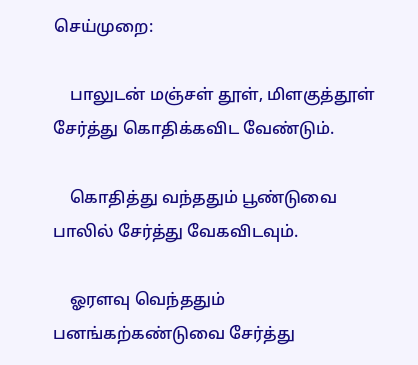செய்முறை:

    பாலுடன் மஞ்சள் தூள், மிளகுத்தூள் சேர்த்து கொதிக்கவிட வேண்டும்.

    கொதித்து வந்ததும் பூண்டுவை பாலில் சேர்த்து வேகவிடவும்.

    ஓரளவு வெந்ததும் பனங்கற்கண்டுவை சேர்த்து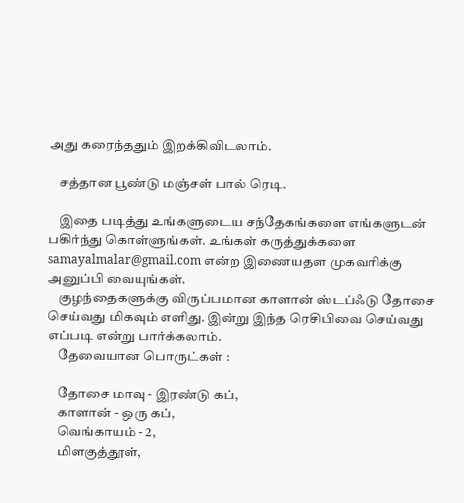அது கரைந்ததும் இறக்கிவிடலாம்.

    சத்தான பூண்டு மஞ்சள் பால் ரெடி.

    இதை படித்து உங்களுடைய சந்தேகங்களை எங்களுடன் பகிர்ந்து கொள்ளுங்கள். உங்கள் கருத்துக்களை samayalmalar@gmail.com என்ற இணையதள முகவரிக்கு அனுப்பி வையுங்கள்.
    குழந்தைகளுக்கு விருப்பமான காளான் ஸ்டப்ஃடு தோசை செய்வது மிகவும் எளிது. இன்று இந்த ரெசிபிவை செய்வது எப்படி என்று பார்க்கலாம்.
    தேவையான பொருட்கள் :

    தோசை மாவு - இரண்டு கப்,
    காளான் - ஒரு கப்,
    வெங்காயம் - 2,
    மிளகுத்தூள்,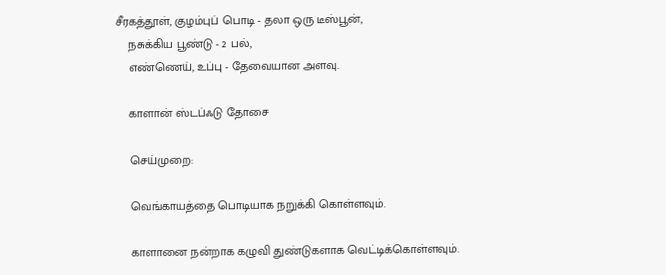சீரகத்தூள், குழம்புப் பொடி - தலா ஒரு டீஸ்பூன்,
    நசுக்கிய பூண்டு - 2 பல்,
    எண்ணெய், உப்பு - தேவையான அளவு.

    காளான் ஸ்டப்ஃடு தோசை

    செய்முறை:

    வெங்காயத்தை பொடியாக நறுக்கி கொள்ளவும்.

    காளானை நன்றாக கழுவி துண்டுகளாக வெட்டிக்கொள்ளவும்.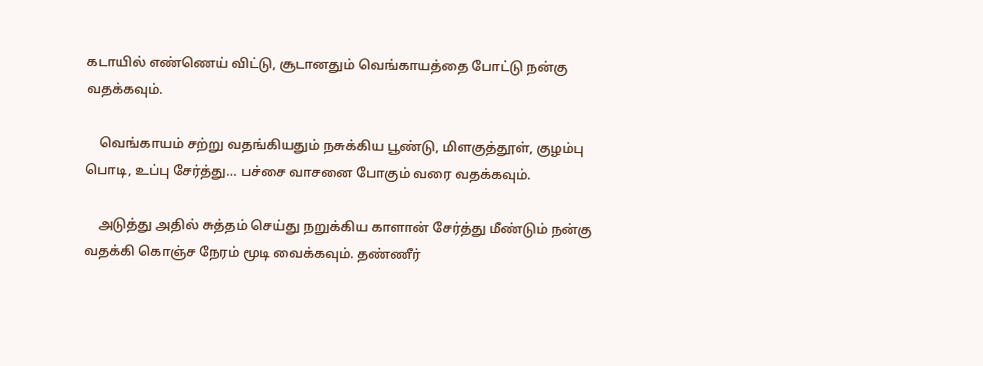கடாயில் எண்ணெய் விட்டு, சூடானதும் வெங்காயத்தை போட்டு நன்கு வதக்கவும்.

    வெங்காயம் சற்று வதங்கியதும் நசுக்கிய பூண்டு, மிளகுத்தூள், குழம்பு பொடி, உப்பு சேர்த்து… பச்சை வாசனை போகும் வரை வதக்கவும்.

    அடுத்து அதில் சுத்தம் செய்து நறுக்கிய காளான் சேர்த்து மீண்டும் நன்கு வதக்கி கொஞ்ச நேரம் மூடி வைக்கவும். தண்ணீர்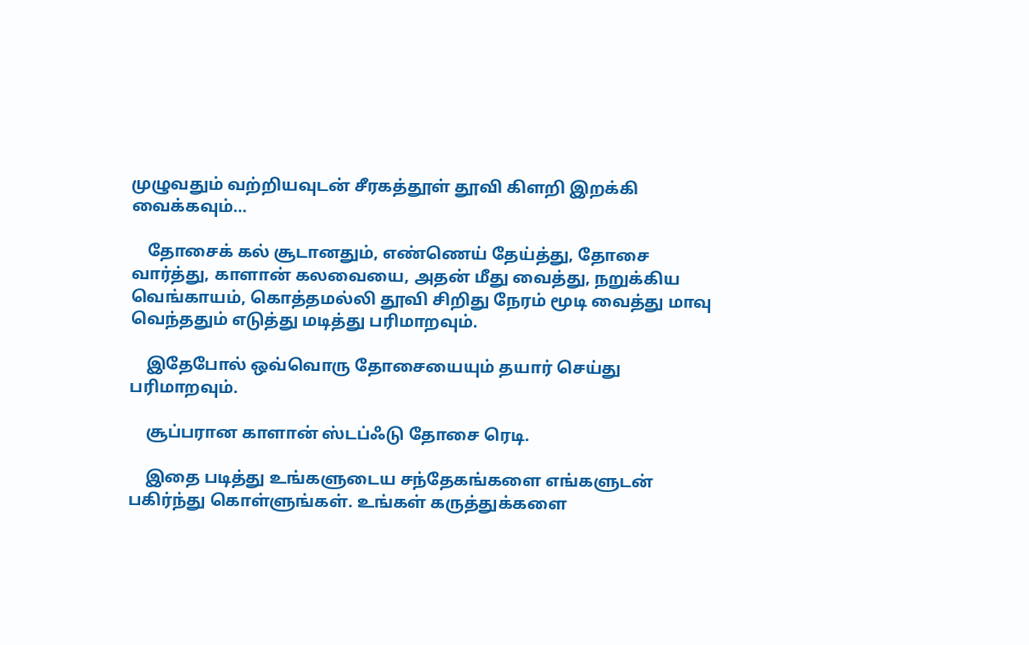முழுவதும் வற்றியவுடன் சீரகத்தூள் தூவி கிளறி இறக்கி வைக்கவும்…

    தோசைக் கல் சூடானதும், எண்ணெய் தேய்த்து, தோசை வார்த்து, காளான் கலவையை, அதன் மீது வைத்து, நறுக்கிய வெங்காயம், கொத்தமல்லி தூவி சிறிது நேரம் மூடி வைத்து மாவு வெந்ததும் எடுத்து மடித்து பரிமாறவும்.

    இதேபோல் ஒவ்வொரு தோசையையும் தயார் செய்து பரிமாறவும்.

    சூப்பரான காளான் ஸ்டப்ஃடு தோசை ரெடி.

    இதை படித்து உங்களுடைய சந்தேகங்களை எங்களுடன் பகிர்ந்து கொள்ளுங்கள். உங்கள் கருத்துக்களை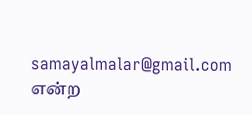samayalmalar@gmail.com என்ற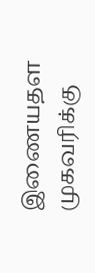இணையதள முகவரிக்கு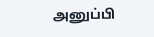அனுப்பி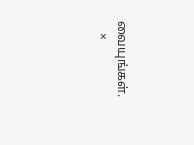வையுங்கள்.
    ×